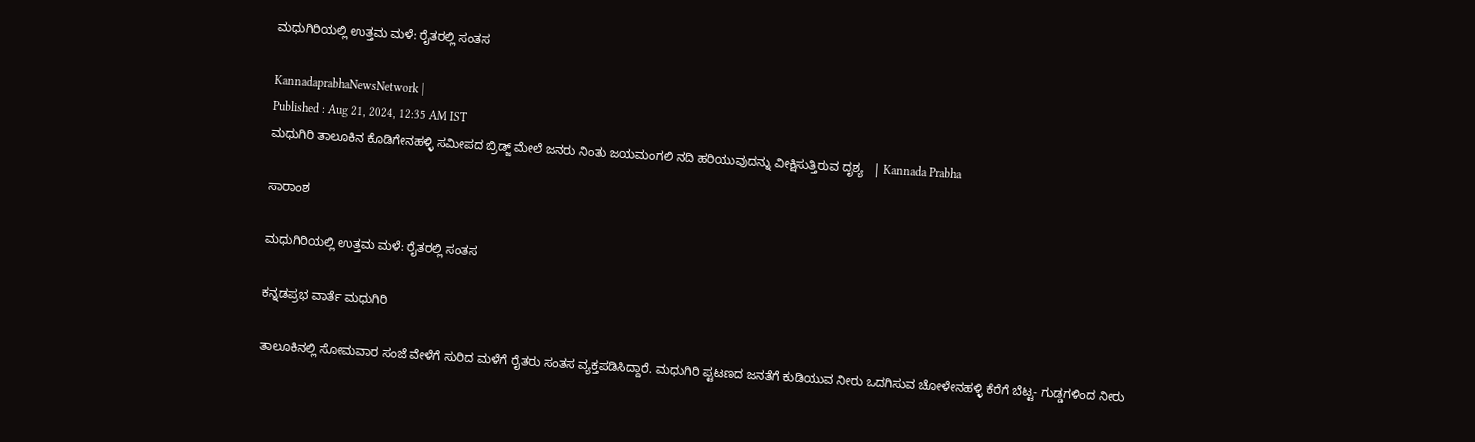ಮಧುಗಿರಿಯಲ್ಲಿ ಉತ್ತಮ ಮಳೆ: ರೈತರಲ್ಲಿ ಸಂತಸ

KannadaprabhaNewsNetwork |
Published : Aug 21, 2024, 12:35 AM IST
ಮಧುಗಿರಿ ತಾಲೂಕಿನ ಕೊಡಿಗೇನಹಳ್ಳಿ ಸಮೀಪದ ಬ್ರಿಡ್ಜ್‌ ಮೇಲೆ ಜನರು ನಿಂತು ಜಯಮಂಗಲಿ ನದಿ ಹರಿಯುವುದನ್ನು ವೀಕ್ಷಿಸುತ್ತಿರುವ ದೃಶ್ಯ   | Kannada Prabha

ಸಾರಾಂಶ

ಮಧುಗಿರಿಯಲ್ಲಿ ಉತ್ತಮ ಮಳೆ: ರೈತರಲ್ಲಿ ಸಂತಸ

ಕನ್ನಡಪ್ರಭ ವಾರ್ತೆ ಮಧುಗಿರಿ

ತಾಲೂಕಿನಲ್ಲಿ ಸೋಮವಾರ ಸಂಜೆ ವೇಳೆಗೆ ಸುರಿದ ಮಳೆಗೆ ರೈತರು ಸಂತಸ ವ್ಯಕ್ತಪಡಿಸಿದ್ದಾರೆ. ಮಧುಗಿರಿ ಪ್ಟಟಣದ ಜನತೆಗೆ ಕುಡಿಯುವ ನೀರು ಒದಗಿಸುವ ಚೋಳೇನಹಳ್ಳಿ ಕೆರೆಗೆ ಬೆಟ್ಟ- ಗುಡ್ಡಗಳಿಂದ ನೀರು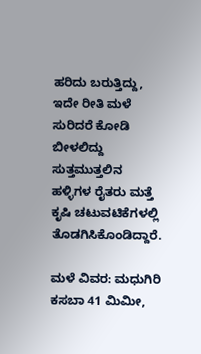ಹರಿದು ಬರುತ್ತಿದ್ದು, ಇದೇ ರೀತಿ ಮಳೆ ಸುರಿದರೆ ಕೋಡಿ ಬೀಳಲಿದ್ದು ಸುತ್ತಮುತ್ತಲಿನ ಹಳ್ಳಿಗಳ ರೈತರು ಮತ್ತೆ ಕೃಷಿ ಚಟುವಟಿಕೆಗಳಲ್ಲಿ ತೊಡಗಿಸಿಕೊಂಡಿದ್ದಾರೆ.

ಮಳೆ ವಿವರ: ಮಧುಗಿರಿ ಕಸಬಾ 41 ಮಿಮೀ,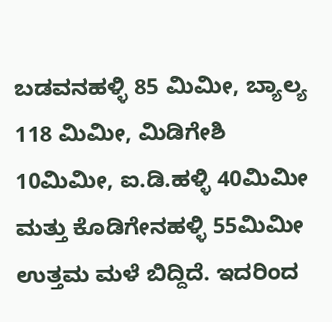ಬಡವನಹಳ್ಳಿ 85 ಮಿಮೀ, ಬ್ಯಾಲ್ಯ 118 ಮಿಮೀ, ಮಿಡಿಗೇಶಿ 10ಮಿಮೀ, ಐ.ಡಿ.ಹಳ್ಳಿ 40ಮಿಮೀ ಮತ್ತು ಕೊಡಿಗೇನಹಳ್ಳಿ 55ಮಿಮೀ ಉತ್ತಮ ಮಳೆ ಬಿದ್ದಿದೆ. ಇದರಿಂದ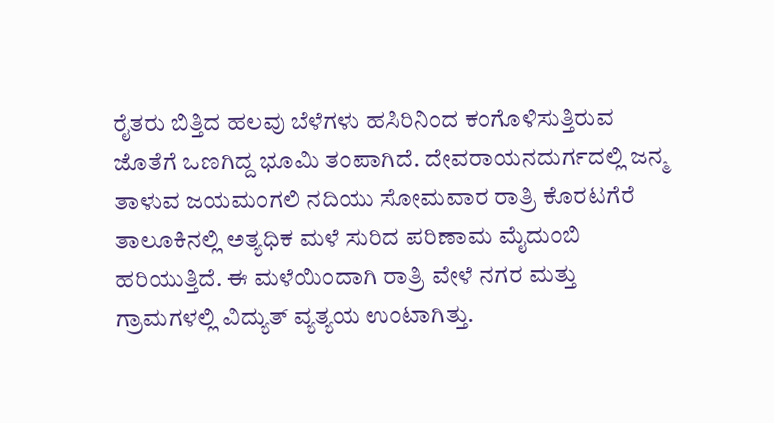ರೈತರು ಬಿತ್ತಿದ ಹಲವು ಬೆಳೆಗಳು ಹಸಿರಿನಿಂದ ಕಂಗೊಳಿಸುತ್ತಿರುವ ಜೊತೆಗೆ ಒಣಗಿದ್ದ ಭೂಮಿ ತಂಪಾಗಿದೆ. ದೇವರಾಯನದುರ್ಗದಲ್ಲಿ ಜನ್ಮ ತಾಳುವ ಜಯಮಂಗಲಿ ನದಿಯು ಸೋಮವಾರ ರಾತ್ರಿ ಕೊರಟಗೆರೆ ತಾಲೂಕಿನಲ್ಲಿ ಅತ್ಯಧಿಕ ಮಳೆ ಸುರಿದ ಪರಿಣಾಮ ಮೈದುಂಬಿ ಹರಿಯುತ್ತಿದೆ. ಈ ಮಳೆಯಿಂದಾಗಿ ರಾತ್ರಿ ವೇಳೆ ನಗರ ಮತ್ತು ಗ್ರಾಮಗಳಲ್ಲಿ ವಿದ್ಯುತ್‌ ವ್ಯತ್ಯಯ ಉಂಟಾಗಿತ್ತು.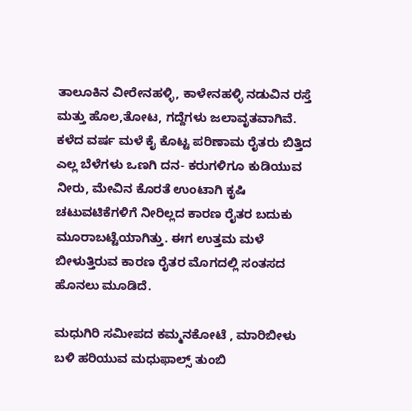ತಾಲೂಕಿನ ವೀರೇನಹಳ್ಳಿ, ಕಾಳೇನಹಳ್ಳಿ ನಡುವಿನ ರಸ್ತೆ ಮತ್ತು ಹೊಲ,ತೋಟ, ಗದ್ದೆಗಳು ಜಲಾವೃತವಾಗಿವೆ. ಕಳೆದ ವರ್ಷ ಮಳೆ ಕೈ ಕೊಟ್ಟ ಪರಿಣಾಮ ರೈತರು ಬಿತ್ತಿದ ಎಲ್ಲ ಬೆಳೆಗಳು ಒಣಗಿ ದನ- ಕರುಗಳಿಗೂ ಕುಡಿಯುವ ನೀರು, ಮೇವಿನ ಕೊರತೆ ಉಂಟಾಗಿ ಕೃಷಿ ಚಟುವಟಿಕೆಗಳಿಗೆ ನೀರಿಲ್ಲದ ಕಾರಣ ರೈತರ ಬದುಕು ಮೂರಾಬಟ್ಟೆಯಾಗಿತ್ತು. ಈಗ ಉತ್ತಮ ಮಳೆ ಬೀಳುತ್ತಿರುವ ಕಾರಣ ರೈತರ ಮೊಗದಲ್ಲಿ ಸಂತಸದ ಹೊನಲು ಮೂಡಿದೆ.

ಮಧುಗಿರಿ ಸಮೀಪದ ಕಮ್ಮನಕೋಟೆ , ಮಾರಿಬೀಳು ಬಳಿ ಹರಿಯುವ ಮಧುಫಾಲ್ಸ್‌ ತುಂಬಿ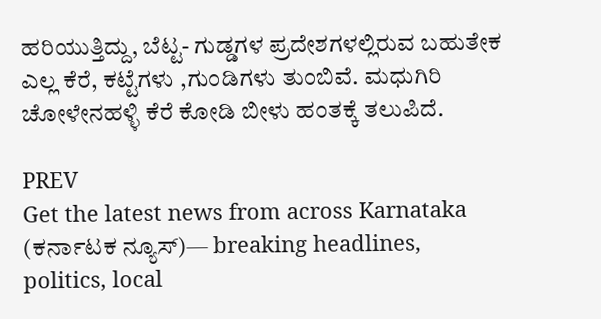ಹರಿಯುತ್ತಿದ್ದು, ಬೆಟ್ಟ- ಗುಡ್ಡಗಳ ಪ್ರದೇಶಗಳಲ್ಲಿರುವ ಬಹುತೇಕ ಎಲ್ಲ ಕೆರೆ, ಕಟ್ಟೆಗಳು ,ಗುಂಡಿಗಳು ತುಂಬಿವೆ. ಮಧುಗಿರಿ ಚೋಳೇನಹಳ್ಳಿ ಕೆರೆ ಕೋಡಿ ಬೀಳು ಹಂತಕ್ಕೆ ತಲುಪಿದೆ.

PREV
Get the latest news from across Karnataka (ಕರ್ನಾಟಕ ನ್ಯೂಸ್)— breaking headlines, politics, local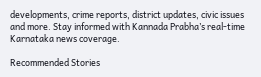developments, crime reports, district updates, civic issues and more. Stay informed with Kannada Prabha’s real‑time Karnataka news coverage.

Recommended Stories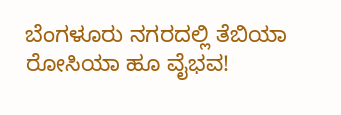ಬೆಂಗಳೂರು ನಗರದಲ್ಲಿ ತೆಬಿಯಾ ರೋಸಿಯಾ ಹೂ ವೈಭವ!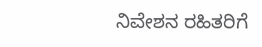ನಿವೇಶನ ರಹಿತರಿಗೆ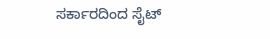ಸರ್ಕಾರದಿಂದ ಸೈಟ್‌